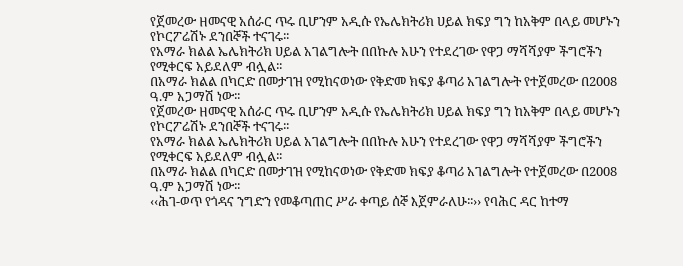የጀመረው ዘመናዊ አሰራር ጥሩ ቢሆንም አዲሱ የኤሌክትሪክ ሀይል ክፍያ ግን ከአቅም በላይ መሆኑን የኮርፖሬሽኑ ደንበኞች ተናገሩ፡፡
የአማራ ክልል ኤሌክትሪክ ሀይል አገልግሎት በበኩሉ አሁን የተደረገው የዋጋ ማሻሻያም ችግሮችን የሚቀርፍ አይደለም ብሏል፡፡
በአማራ ክልል በካርድ በመታገዝ የሚከናወነው የቅድመ ክፍያ ቆጣሪ አገልግሎት የተጀመረው በ2008 ዓ.ም አጋማሽ ነው፡፡
የጀመረው ዘመናዊ አሰራር ጥሩ ቢሆንም አዲሱ የኤሌክትሪክ ሀይል ክፍያ ግን ከአቅም በላይ መሆኑን የኮርፖሬሽኑ ደንበኞች ተናገሩ፡፡
የአማራ ክልል ኤሌክትሪክ ሀይል አገልግሎት በበኩሉ አሁን የተደረገው የዋጋ ማሻሻያም ችግሮችን የሚቀርፍ አይደለም ብሏል፡፡
በአማራ ክልል በካርድ በመታገዝ የሚከናወነው የቅድመ ክፍያ ቆጣሪ አገልግሎት የተጀመረው በ2008 ዓ.ም አጋማሽ ነው፡፡
‹‹ሕገ-ወጥ የጎዳና ንግድን የመቆጣጠር ሥራ ቀጣይ ሰኞ እጀምራለሁ፡፡›› የባሕር ዳር ከተማ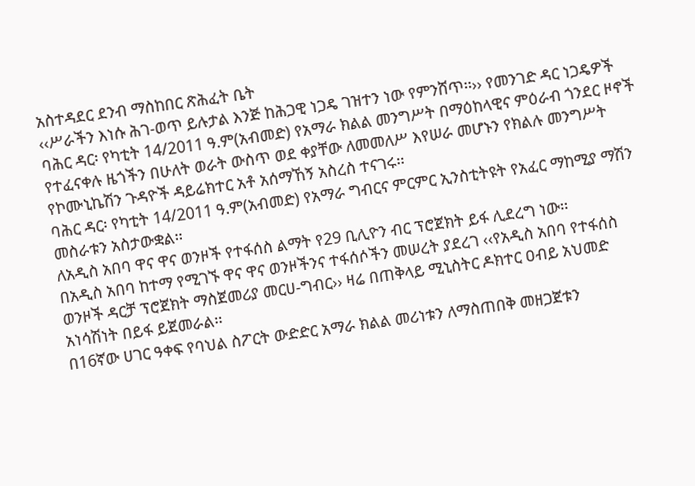አስተዳደር ደንብ ማስከበር ጽሕፈት ቤት
‹‹ሥራችን እነሱ ሕገ-ወጥ ይሉታል እንጅ ከሕጋዊ ነጋዴ ገዝተን ነው የምንሸጥ፡፡›› የመንገድ ዳር ነጋዴዎች
ባሕር ዳር፡ የካቲት 14/2011 ዓ.ም(አብመድ) የአማራ ክልል መንግሥት በማዕከላዊና ምዕራብ ጎንደር ዞኖች የተፈናቀሉ ዜጎችን በሁለት ወራት ውስጥ ወደ ቀያቸው ለመመለሥ እየሠራ መሆኑን የክልሉ መንግሥት የኮሙኒኬሽን ጉዳዮች ዳይሬክተር አቶ አሰማኸኝ አስረስ ተናገሩ፡፡
ባሕር ዳር፡ የካቲት 14/2011 ዓ.ም(አብመድ) የአማራ ግብርና ምርምር ኢንስቲትዩት የአፈር ማከሚያ ማሽን መስራቱን አስታውቋል፡፡
ለአዲስ አበባ ዋና ዋና ወንዞች የተፋሰስ ልማት የ29 ቢሊዮን ብር ፕሮጀክት ይፋ ሊደረግ ነው፡፡
በአዲስ አበባ ከተማ የሚገኙ ዋና ዋና ወንዞችንና ተፋሰሶችን መሠረት ያደረገ ‹‹የአዲስ አበባ የተፋሰስ ወንዞች ዳርቻ ፕሮጀክት ማስጀመሪያ መርሀ-ግብር›› ዛሬ በጠቅላይ ሚኒስትር ዶክተር ዐብይ አህመድ አነሳሽነት በይፋ ይጀመራል፡፡
በ16ኛው ሀገር ዓቀፍ የባህል ስፖርት ውድድር አማራ ክልል መሪነቱን ለማስጠበቅ መዘጋጀቱን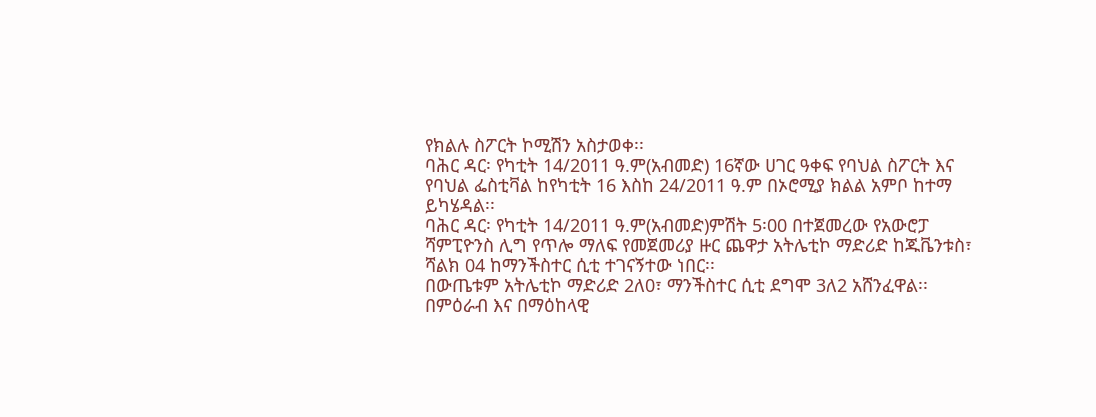የክልሉ ስፖርት ኮሚሽን አስታወቀ፡፡
ባሕር ዳር፡ የካቲት 14/2011 ዓ.ም(አብመድ) 16ኛው ሀገር ዓቀፍ የባህል ስፖርት እና የባህል ፌስቲቫል ከየካቲት 16 እስከ 24/2011 ዓ.ም በኦሮሚያ ክልል አምቦ ከተማ ይካሄዳል፡፡
ባሕር ዳር፡ የካቲት 14/2011 ዓ.ም(አብመድ)ምሽት 5፡00 በተጀመረው የአውሮፓ ሻምፒዮንስ ሊግ የጥሎ ማለፍ የመጀመሪያ ዙር ጨዋታ አትሌቲኮ ማድሪድ ከጁቬንቱስ፣ ሻልክ 04 ከማንችስተር ሲቲ ተገናኝተው ነበር፡፡
በውጤቱም አትሌቲኮ ማድሪድ 2ለ0፣ ማንችስተር ሲቲ ደግሞ 3ለ2 አሸንፈዋል፡፡
በምዕራብ እና በማዕከላዊ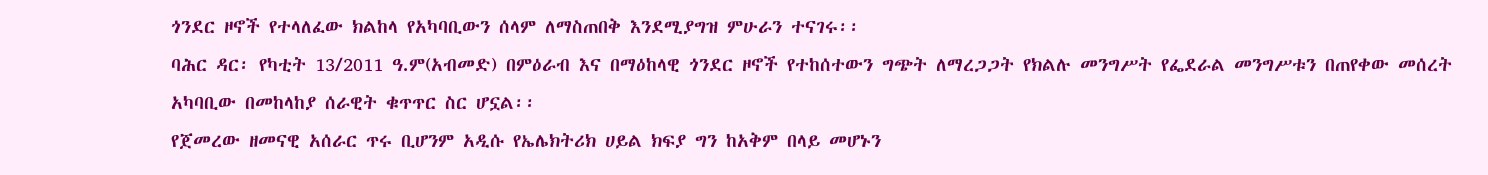ጎንደር ዞኖች የተላለፈው ክልከላ የአካባቢውን ሰላም ለማስጠበቅ እንደሚያግዝ ምሁራን ተናገሩ፡፡
ባሕር ዳር፡ የካቲት 13/2011 ዓ.ም(አብመድ) በምዕራብ እና በማዕከላዊ ጎንደር ዞኖች የተከሰተውን ግጭት ለማረጋጋት የክልሉ መንግሥት የፌደራል መንግሥቱን በጠየቀው መሰረት አካባቢው በመከላከያ ሰራዊት ቁጥጥር ስር ሆኗል፡፡
የጀመረው ዘመናዊ አሰራር ጥሩ ቢሆንም አዲሱ የኤሌክትሪክ ሀይል ክፍያ ግን ከአቅም በላይ መሆኑን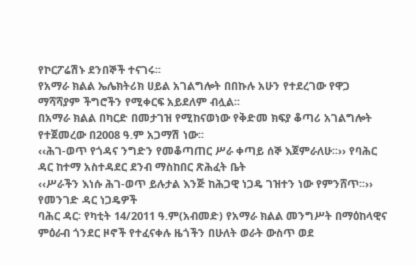የኮርፖሬሽኑ ደንበኞች ተናገሩ፡፡
የአማራ ክልል ኤሌክትሪክ ሀይል አገልግሎት በበኩሉ አሁን የተደረገው የዋጋ ማሻሻያም ችግሮችን የሚቀርፍ አይደለም ብሏል፡፡
በአማራ ክልል በካርድ በመታገዝ የሚከናወነው የቅድመ ክፍያ ቆጣሪ አገልግሎት የተጀመረው በ2008 ዓ.ም አጋማሽ ነው፡፡
‹‹ሕገ-ወጥ የጎዳና ንግድን የመቆጣጠር ሥራ ቀጣይ ሰኞ እጀምራለሁ፡፡›› የባሕር ዳር ከተማ አስተዳደር ደንብ ማስከበር ጽሕፈት ቤት
‹‹ሥራችን እነሱ ሕገ-ወጥ ይሉታል እንጅ ከሕጋዊ ነጋዴ ገዝተን ነው የምንሸጥ፡፡›› የመንገድ ዳር ነጋዴዎች
ባሕር ዳር፡ የካቲት 14/2011 ዓ.ም(አብመድ) የአማራ ክልል መንግሥት በማዕከላዊና ምዕራብ ጎንደር ዞኖች የተፈናቀሉ ዜጎችን በሁለት ወራት ውስጥ ወደ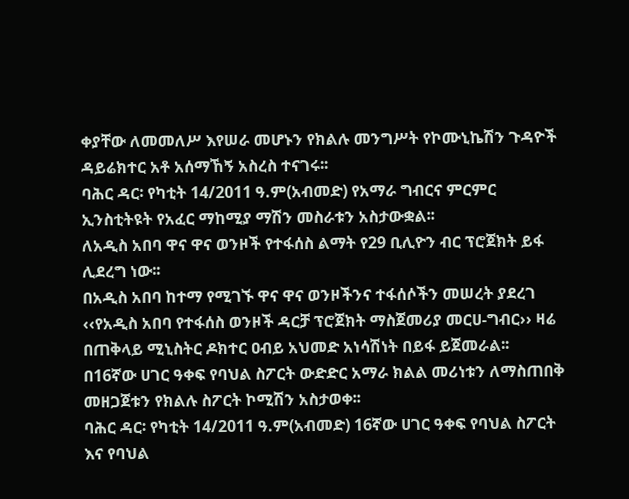ቀያቸው ለመመለሥ እየሠራ መሆኑን የክልሉ መንግሥት የኮሙኒኬሽን ጉዳዮች ዳይሬክተር አቶ አሰማኸኝ አስረስ ተናገሩ፡፡
ባሕር ዳር፡ የካቲት 14/2011 ዓ.ም(አብመድ) የአማራ ግብርና ምርምር ኢንስቲትዩት የአፈር ማከሚያ ማሽን መስራቱን አስታውቋል፡፡
ለአዲስ አበባ ዋና ዋና ወንዞች የተፋሰስ ልማት የ29 ቢሊዮን ብር ፕሮጀክት ይፋ ሊደረግ ነው፡፡
በአዲስ አበባ ከተማ የሚገኙ ዋና ዋና ወንዞችንና ተፋሰሶችን መሠረት ያደረገ ‹‹የአዲስ አበባ የተፋሰስ ወንዞች ዳርቻ ፕሮጀክት ማስጀመሪያ መርሀ-ግብር›› ዛሬ በጠቅላይ ሚኒስትር ዶክተር ዐብይ አህመድ አነሳሽነት በይፋ ይጀመራል፡፡
በ16ኛው ሀገር ዓቀፍ የባህል ስፖርት ውድድር አማራ ክልል መሪነቱን ለማስጠበቅ መዘጋጀቱን የክልሉ ስፖርት ኮሚሽን አስታወቀ፡፡
ባሕር ዳር፡ የካቲት 14/2011 ዓ.ም(አብመድ) 16ኛው ሀገር ዓቀፍ የባህል ስፖርት እና የባህል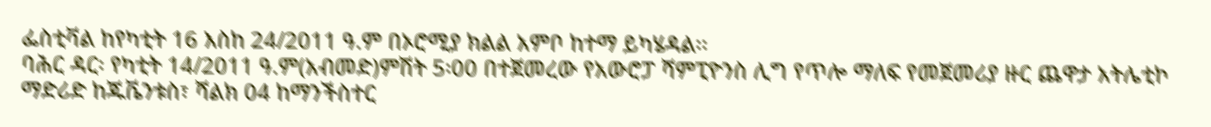ፌስቲቫል ከየካቲት 16 እስከ 24/2011 ዓ.ም በኦሮሚያ ክልል አምቦ ከተማ ይካሄዳል፡፡
ባሕር ዳር፡ የካቲት 14/2011 ዓ.ም(አብመድ)ምሽት 5፡00 በተጀመረው የአውሮፓ ሻምፒዮንስ ሊግ የጥሎ ማለፍ የመጀመሪያ ዙር ጨዋታ አትሌቲኮ ማድሪድ ከጁቬንቱስ፣ ሻልክ 04 ከማንችስተር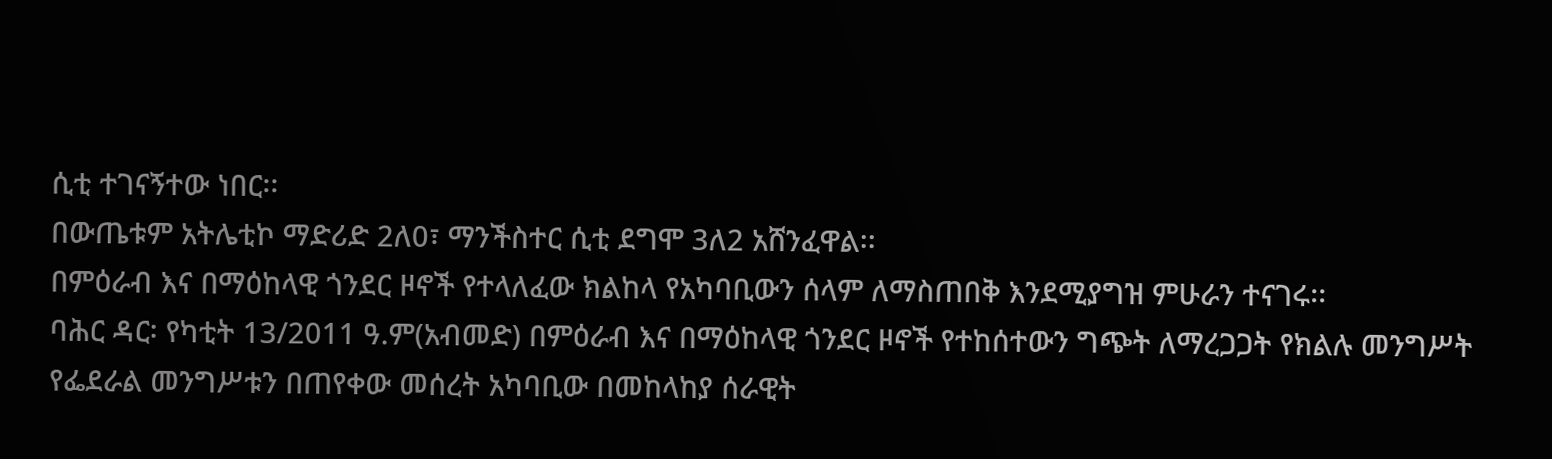ሲቲ ተገናኝተው ነበር፡፡
በውጤቱም አትሌቲኮ ማድሪድ 2ለ0፣ ማንችስተር ሲቲ ደግሞ 3ለ2 አሸንፈዋል፡፡
በምዕራብ እና በማዕከላዊ ጎንደር ዞኖች የተላለፈው ክልከላ የአካባቢውን ሰላም ለማስጠበቅ እንደሚያግዝ ምሁራን ተናገሩ፡፡
ባሕር ዳር፡ የካቲት 13/2011 ዓ.ም(አብመድ) በምዕራብ እና በማዕከላዊ ጎንደር ዞኖች የተከሰተውን ግጭት ለማረጋጋት የክልሉ መንግሥት የፌደራል መንግሥቱን በጠየቀው መሰረት አካባቢው በመከላከያ ሰራዊት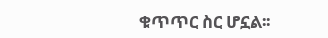ቁጥጥር ስር ሆኗል፡፡